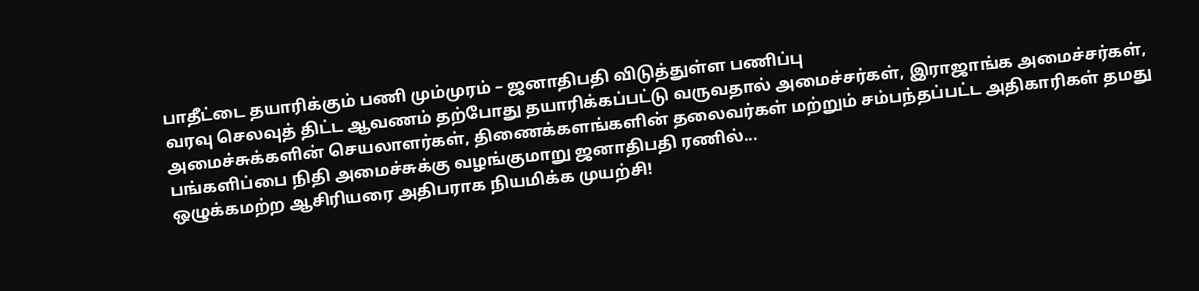பாதீட்டை தயாரிக்கும் பணி மும்முரம் – ஜனாதிபதி விடுத்துள்ள பணிப்பு
வரவு செலவுத் திட்ட ஆவணம் தற்போது தயாரிக்கப்பட்டு வருவதால் அமைச்சர்கள், இராஜாங்க அமைச்சர்கள், அமைச்சுக்களின் செயலாளர்கள், திணைக்களங்களின் தலைவர்கள் மற்றும் சம்பந்தப்பட்ட அதிகாரிகள் தமது பங்களிப்பை நிதி அமைச்சுக்கு வழங்குமாறு ஜனாதிபதி ரணில்...
ஒழுக்கமற்ற ஆசிரியரை அதிபராக நியமிக்க முயற்சி!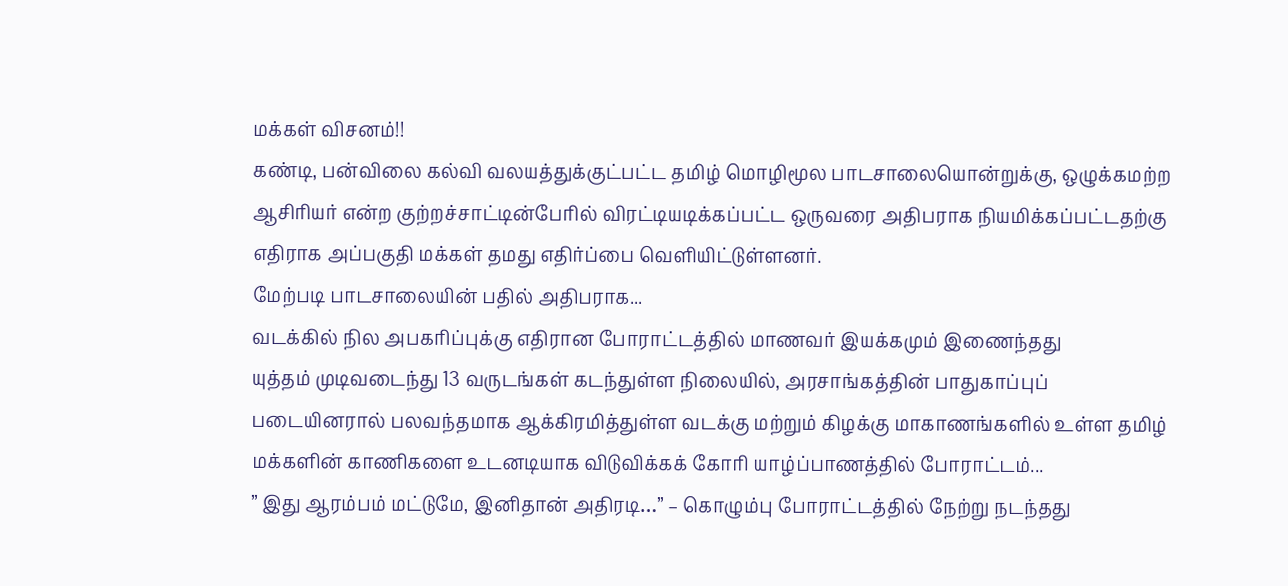மக்கள் விசனம்!!
கண்டி, பன்விலை கல்வி வலயத்துக்குட்பட்ட தமிழ் மொழிமூல பாடசாலையொன்றுக்கு, ஒழுக்கமற்ற ஆசிரியர் என்ற குற்றச்சாட்டின்பேரில் விரட்டியடிக்கப்பட்ட ஒருவரை அதிபராக நியமிக்கப்பட்டதற்கு எதிராக அப்பகுதி மக்கள் தமது எதிர்ப்பை வெளியிட்டுள்ளனர்.
மேற்படி பாடசாலையின் பதில் அதிபராக...
வடக்கில் நில அபகரிப்புக்கு எதிரான போராட்டத்தில் மாணவர் இயக்கமும் இணைந்தது
யுத்தம் முடிவடைந்து 13 வருடங்கள் கடந்துள்ள நிலையில், அரசாங்கத்தின் பாதுகாப்புப் படையினரால் பலவந்தமாக ஆக்கிரமித்துள்ள வடக்கு மற்றும் கிழக்கு மாகாணங்களில் உள்ள தமிழ் மக்களின் காணிகளை உடனடியாக விடுவிக்கக் கோரி யாழ்ப்பாணத்தில் போராட்டம்...
” இது ஆரம்பம் மட்டுமே, இனிதான் அதிரடி…” – கொழும்பு போராட்டத்தில் நேற்று நடந்தது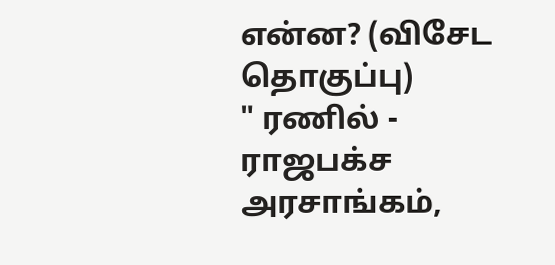என்ன? (விசேட தொகுப்பு)
" ரணில் - ராஜபக்ச அரசாங்கம்,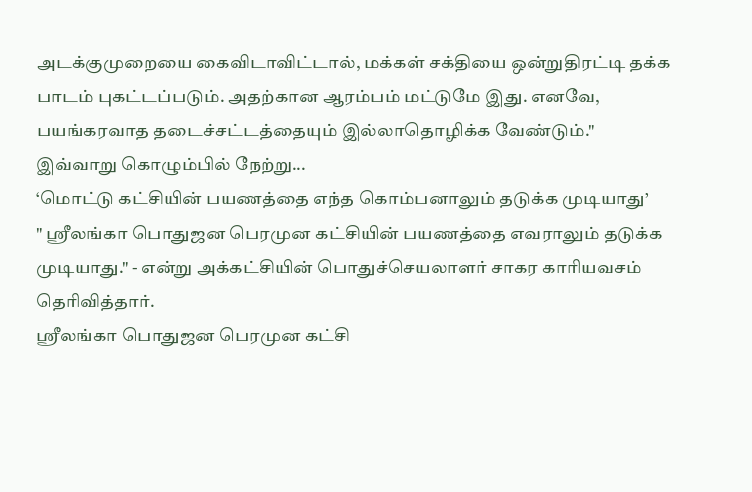அடக்குமுறையை கைவிடாவிட்டால், மக்கள் சக்தியை ஒன்றுதிரட்டி தக்க பாடம் புகட்டப்படும். அதற்கான ஆரம்பம் மட்டுமே இது. எனவே, பயங்கரவாத தடைச்சட்டத்தையும் இல்லாதொழிக்க வேண்டும்."
இவ்வாறு கொழும்பில் நேற்று...
‘மொட்டு கட்சியின் பயணத்தை எந்த கொம்பனாலும் தடுக்க முடியாது’
" ஶ்ரீலங்கா பொதுஜன பெரமுன கட்சியின் பயணத்தை எவராலும் தடுக்க முடியாது." - என்று அக்கட்சியின் பொதுச்செயலாளர் சாகர காரியவசம் தெரிவித்தார்.
ஶ்ரீலங்கா பொதுஜன பெரமுன கட்சி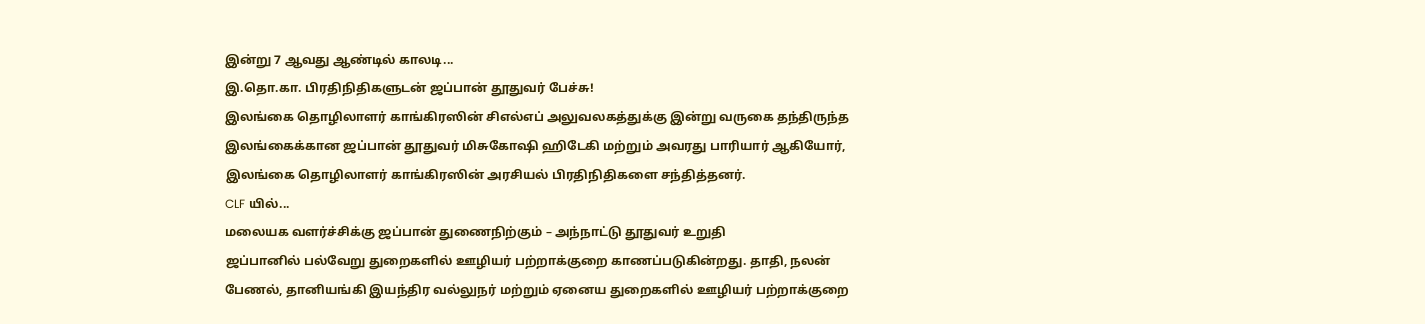இன்று 7 ஆவது ஆண்டில் காலடி...
இ.தொ.கா. பிரதிநிதிகளுடன் ஜப்பான் தூதுவர் பேச்சு!
இலங்கை தொழிலாளர் காங்கிரஸின் சிஎல்எப் அலுவலகத்துக்கு இன்று வருகை தந்திருந்த இலங்கைக்கான ஜப்பான் தூதுவர் மிசுகோஷி ஹிடேகி மற்றும் அவரது பாரியார் ஆகியோர், இலங்கை தொழிலாளர் காங்கிரஸின் அரசியல் பிரதிநிதிகளை சந்தித்தனர்.
CLF யில்...
மலையக வளர்ச்சிக்கு ஜப்பான் துணைநிற்கும் – அந்நாட்டு தூதுவர் உறுதி
ஜப்பானில் பல்வேறு துறைகளில் ஊழியர் பற்றாக்குறை காணப்படுகின்றது. தாதி, நலன் பேணல், தானியங்கி இயந்திர வல்லுநர் மற்றும் ஏனைய துறைகளில் ஊழியர் பற்றாக்குறை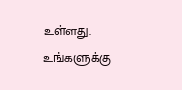உள்ளது. உங்களுக்கு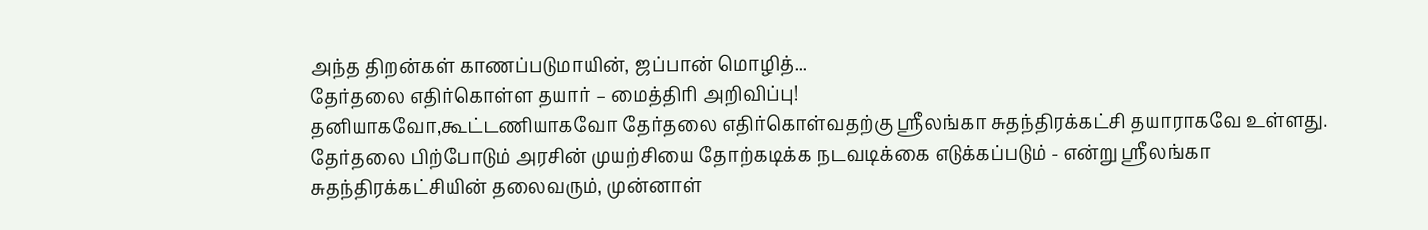அந்த திறன்கள் காணப்படுமாயின், ஜப்பான் மொழித்...
தேர்தலை எதிர்கொள்ள தயார் – மைத்திரி அறிவிப்பு!
தனியாகவோ,கூட்டணியாகவோ தேர்தலை எதிர்கொள்வதற்கு ஶ்ரீலங்கா சுதந்திரக்கட்சி தயாராகவே உள்ளது. தேர்தலை பிற்போடும் அரசின் முயற்சியை தோற்கடிக்க நடவடிக்கை எடுக்கப்படும் - என்று ஶ்ரீலங்கா சுதந்திரக்கட்சியின் தலைவரும், முன்னாள்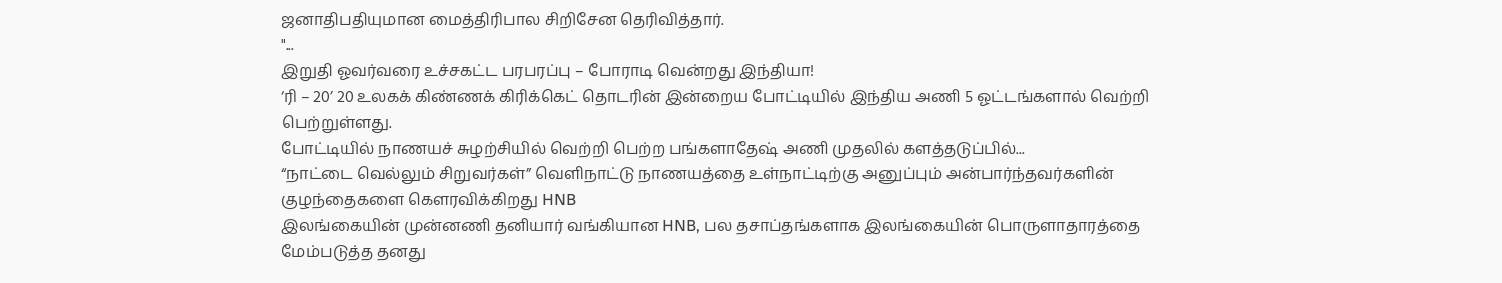ஜனாதிபதியுமான மைத்திரிபால சிறிசேன தெரிவித்தார்.
"...
இறுதி ஓவர்வரை உச்சகட்ட பரபரப்பு – போராடி வென்றது இந்தியா!
‘ரி – 20’ 20 உலகக் கிண்ணக் கிரிக்கெட் தொடரின் இன்றைய போட்டியில் இந்திய அணி 5 ஓட்டங்களால் வெற்றி பெற்றுள்ளது.
போட்டியில் நாணயச் சுழற்சியில் வெற்றி பெற்ற பங்களாதேஷ் அணி முதலில் களத்தடுப்பில்...
“நாட்டை வெல்லும் சிறுவர்கள்” வெளிநாட்டு நாணயத்தை உள்நாட்டிற்கு அனுப்பும் அன்பார்ந்தவர்களின் குழந்தைகளை கௌரவிக்கிறது HNB
இலங்கையின் முன்னணி தனியார் வங்கியான HNB, பல தசாப்தங்களாக இலங்கையின் பொருளாதாரத்தை மேம்படுத்த தனது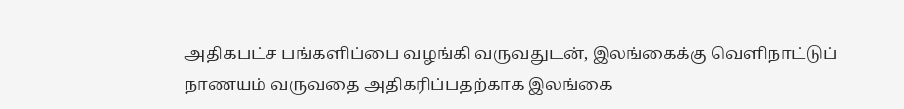அதிகபட்ச பங்களிப்பை வழங்கி வருவதுடன், இலங்கைக்கு வெளிநாட்டுப் நாணயம் வருவதை அதிகரிப்பதற்காக இலங்கை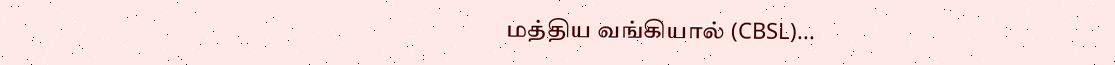மத்திய வங்கியால் (CBSL)...